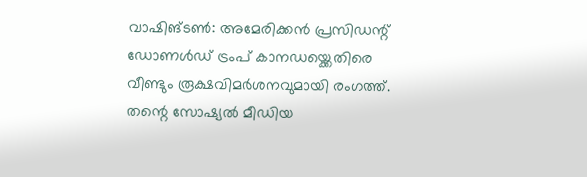വാഷിങ്ടൺ: അമേരിക്കൻ പ്രസിഡന്റ് ഡോണൾഡ് ട്രംപ് കാനഡയ്ക്കെതിരെ വീണ്ടും രൂക്ഷവിമർശനവുമായി രംഗത്ത്. തന്റെ സോഷ്യൽ മീഡിയ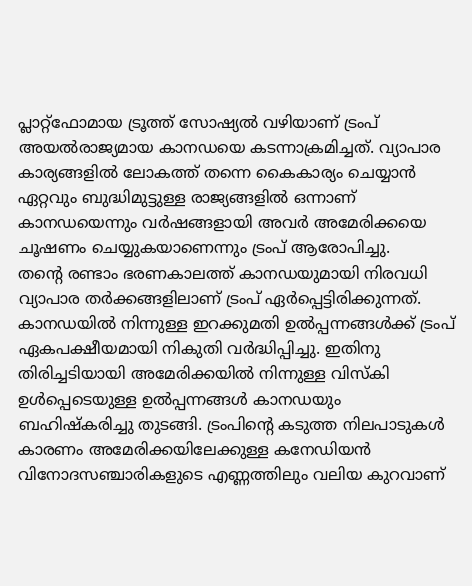പ്ലാറ്റ്ഫോമായ ട്രൂത്ത് സോഷ്യൽ വഴിയാണ് ട്രംപ് അയൽരാജ്യമായ കാനഡയെ കടന്നാക്രമിച്ചത്. വ്യാപാര കാര്യങ്ങളിൽ ലോകത്ത് തന്നെ കൈകാര്യം ചെയ്യാൻ ഏറ്റവും ബുദ്ധിമുട്ടുള്ള രാജ്യങ്ങളിൽ ഒന്നാണ് കാനഡയെന്നും വർഷങ്ങളായി അവർ അമേരിക്കയെ ചൂഷണം ചെയ്യുകയാണെന്നും ട്രംപ് ആരോപിച്ചു.
തന്റെ രണ്ടാം ഭരണകാലത്ത് കാനഡയുമായി നിരവധി വ്യാപാര തർക്കങ്ങളിലാണ് ട്രംപ് ഏർപ്പെട്ടിരിക്കുന്നത്. കാനഡയിൽ നിന്നുള്ള ഇറക്കുമതി ഉൽപ്പന്നങ്ങൾക്ക് ട്രംപ് ഏകപക്ഷീയമായി നികുതി വർദ്ധിപ്പിച്ചു. ഇതിനു തിരിച്ചടിയായി അമേരിക്കയിൽ നിന്നുള്ള വിസ്കി ഉൾപ്പെടെയുള്ള ഉൽപ്പന്നങ്ങൾ കാനഡയും ബഹിഷ്കരിച്ചു തുടങ്ങി. ട്രംപിന്റെ കടുത്ത നിലപാടുകൾ കാരണം അമേരിക്കയിലേക്കുള്ള കനേഡിയൻ വിനോദസഞ്ചാരികളുടെ എണ്ണത്തിലും വലിയ കുറവാണ്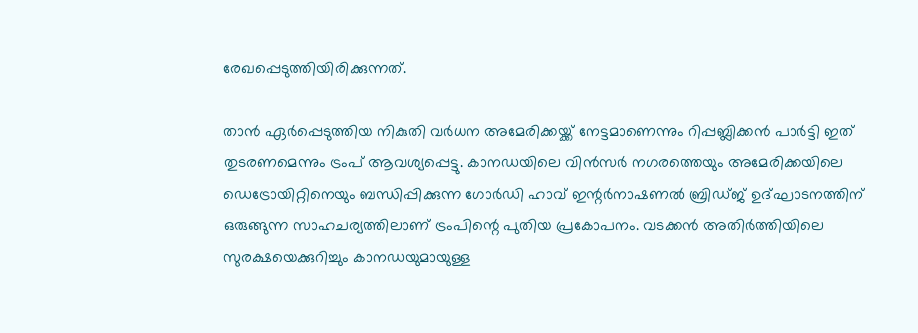രേഖപ്പെടുത്തിയിരിക്കുന്നത്.

താൻ ഏർപ്പെടുത്തിയ നികുതി വർധന അമേരിക്കയ്ക്ക് നേട്ടമാണെന്നും റിപ്പബ്ലിക്കൻ പാർട്ടി ഇത് തുടരണമെന്നും ട്രംപ് ആവശ്യപ്പെട്ടു. കാനഡയിലെ വിൻസർ നഗരത്തെയും അമേരിക്കയിലെ ഡെട്രോയിറ്റിനെയും ബന്ധിപ്പിക്കുന്ന ഗോർഡി ഹാവ് ഇന്റർനാഷണൽ ബ്രിഡ്ജ് ഉദ്ഘാടനത്തിന് ഒരുങ്ങുന്ന സാഹചര്യത്തിലാണ് ട്രംപിന്റെ പുതിയ പ്രകോപനം. വടക്കൻ അതിർത്തിയിലെ സുരക്ഷയെക്കുറിച്ചും കാനഡയുമായുള്ള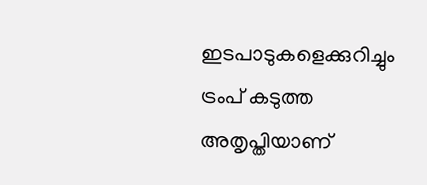ഇടപാടുകളെക്കുറിച്ചും ട്രംപ് കടുത്ത അതൃപ്തിയാണ്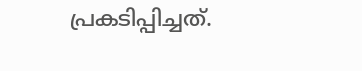പ്രകടിപ്പിച്ചത്.